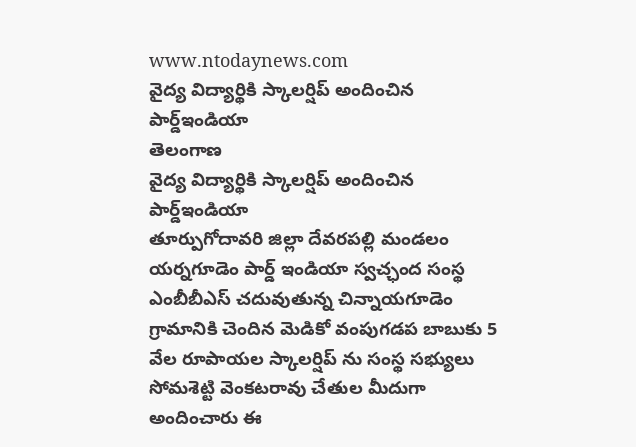www.ntodaynews.com
వైద్య విద్యార్థికి స్కాలర్షిప్ అందించిన పార్డ్ఇండియా
తెలంగాణ
వైద్య విద్యార్థికి స్కాలర్షిప్ అందించిన పార్డ్ఇండియా
తూర్పుగోదావరి జిల్లా దేవరపల్లి మండలం యర్నగూడెం పార్డ్ ఇండియా స్వచ్ఛంద సంస్థ ఎంబీబీఎస్ చదువుతున్న చిన్నాయగూడెం గ్రామానికి చెందిన మెడికో వంపుగడప బాబుకు 5 వేల రూపాయల స్కాలర్షిప్ ను సంస్థ సభ్యులు సోమశెట్టి వెంకటరావు చేతుల మీదుగా అందించారు ఈ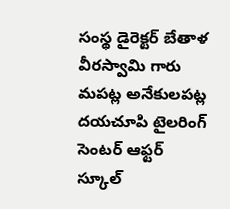సంస్థ డైరెక్టర్ బేతాళ వీరస్వామి గారు మపట్ల అనేకులపట్ల దయచూపి టైలరింగ్ సెంటర్ ఆఫ్టర్ స్కూల్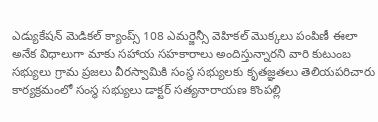ఎడ్యుకేషన్ మెడికల్ క్యాంప్స్ 108 ఎమర్జెన్సీ వెహికల్ మొక్కలు పంపిణీ ఈలా అనేక విధాలుగా మాకు సహాయ సహకారాలు అందిస్తున్నారని వారి కుటుంబ సభ్యులు గ్రామ ప్రజలు వీరస్వామికి సంస్థ సభ్యులకు కృతజ్ఞతలు తెలియపరిచారు కార్యక్రమంలో సంస్థ సభ్యులు డాక్టర్ సత్యనారాయణ కొంపల్లి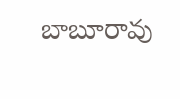బాబూరావు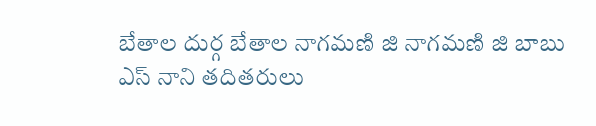బేతాల దుర్గ బేతాల నాగమణి జి నాగమణి జి బాబు ఎస్ నాని తదితరులు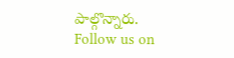పాల్గొన్నారు.
Follow us on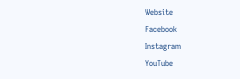Website
Facebook
Instagram
YouTube